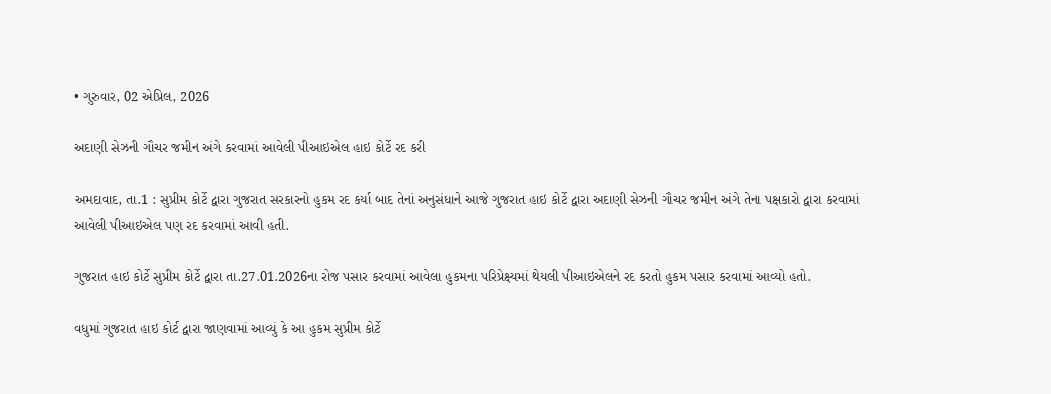• ગુરુવાર, 02 એપ્રિલ, 2026

અદાણી સેઝની ગૌચર જમીન અંગે કરવામાં આવેલી પીઆઇએલ હાઇ કોર્ટે રદ કરી

અમદાવાદ, તા.1 : સુપ્રીમ કોર્ટે દ્વારા ગુજરાત સરકારનો હુકમ રદ કર્યા બાદ તેનાં અનુસંધાને આજે ગુજરાત હાઇ કોર્ટે દ્વારા અદાણી સેઝની ગૌચર જમીન અંગે તેના પક્ષકારો દ્વારા કરવામાં આવેલી પીઆઇએલ પણ રદ કરવામાં આવી હતી.

ગુજરાત હાઇ કોર્ટે સુપ્રીમ કોર્ટે દ્વારા તા.27.01.2026ના રોજ પસાર કરવામાં આવેલા હુકમના પરિપ્રેક્ષ્યમાં થેયલી પીઆઇએલને રદ કરતો હુકમ પસાર કરવામાં આવ્યો હતો.

વધુમાં ગુજરાત હાઇ કોર્ટ દ્વારા જાણવામાં આવ્યું કે આ હુકમ સુપ્રીમ કોર્ટે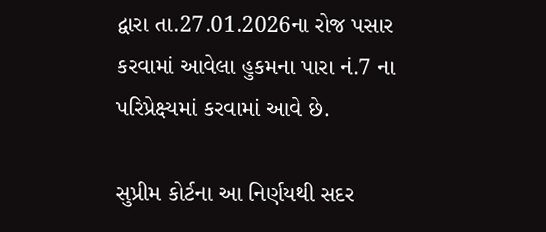દ્વારા તા.27.01.2026ના રોજ પસાર કરવામાં આવેલા હુકમના પારા નં.7 ના પરિપ્રેક્ષ્યમાં કરવામાં આવે છે.

સુપ્રીમ કોર્ટના આ નિર્ણયથી સદર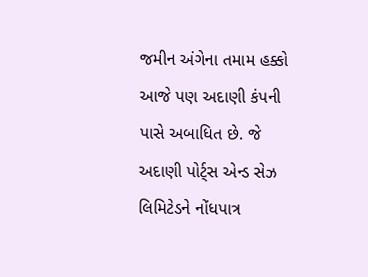જમીન અંગેના તમામ હક્કો આજે પણ અદાણી કંપની પાસે અબાધિત છે. જે અદાણી પોર્ટ્સ એન્ડ સેઝ લિમિટેડને નોંધપાત્ર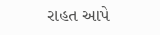રાહત આપે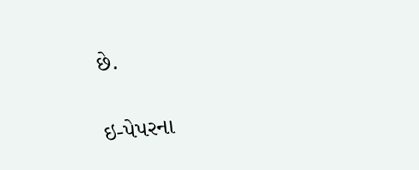છે.

ઇ-પેપરના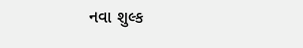નવા શુલ્ક